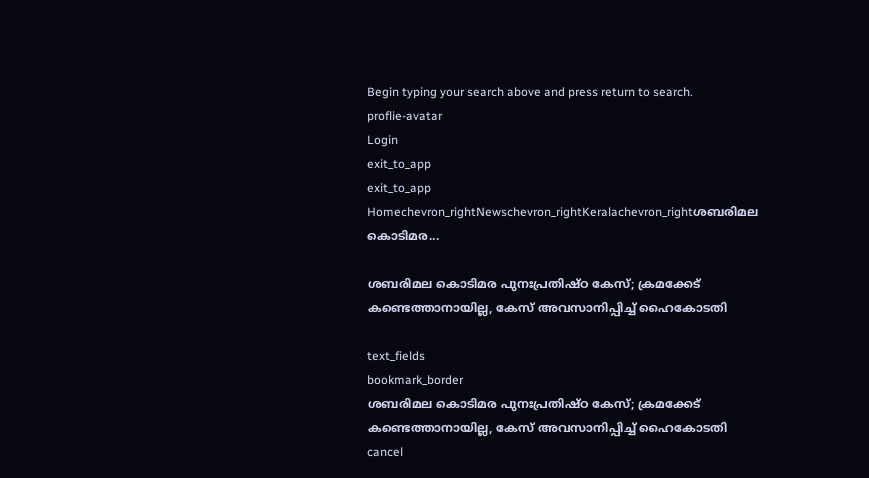Begin typing your search above and press return to search.
proflie-avatar
Login
exit_to_app
exit_to_app
Homechevron_rightNewschevron_rightKeralachevron_rightശബരിമല കൊടിമര...

ശബരിമല കൊടിമര പുനഃപ്രതിഷ്ഠ കേസ്; ക്രമക്കേട് കണ്ടെത്താനായില്ല, കേസ് അവസാനിപ്പിച്ച് ഹൈകോടതി

text_fields
bookmark_border
ശബരിമല കൊടിമര പുനഃപ്രതിഷ്ഠ കേസ്; ക്രമക്കേട് കണ്ടെത്താനായില്ല, കേസ് അവസാനിപ്പിച്ച് ഹൈകോടതി
cancel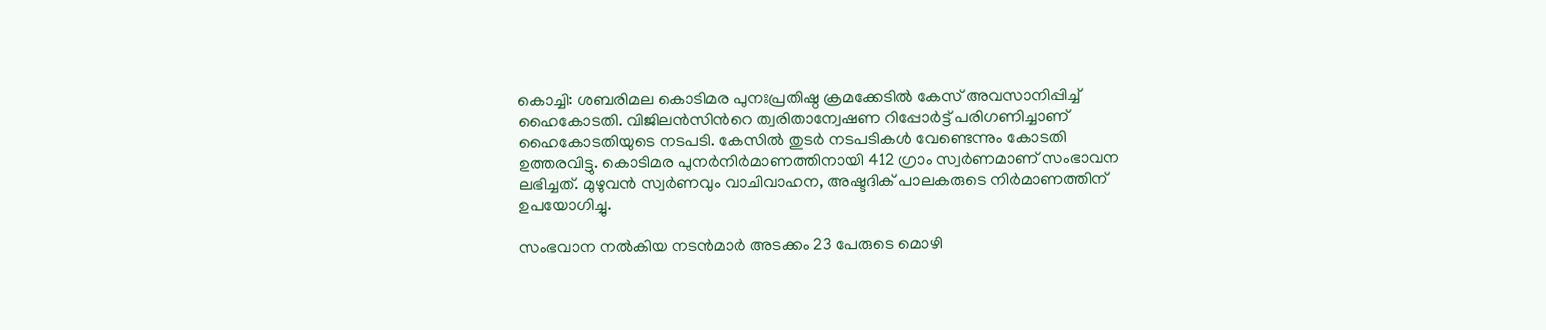കൊച്ചി: ശബരിമല കൊടിമര പുനഃപ്രതിഷ്ഠ ക്രമക്കേടില്‍ കേസ് അവസാനിപ്പിച്ച് ഹൈകോടതി. വിജിലൻസിന്‍റെ ത്വരിതാന്വേഷണ റിപ്പോർട്ട് പരിഗണിച്ചാണ് ഹൈകോടതിയുടെ നടപടി. കേസില്‍ തുടർ നടപടികൾ വേണ്ടെന്നും കോടതി ഉത്തരവിട്ടു. കൊടിമര പുനർനിർമാണത്തിനായി 412 ഗ്രാം സ്വർണമാണ് സംഭാവന ലഭിച്ചത്. മുഴുവൻ സ്വർണവും വാചിവാഹന, അഷ്ടദിക് പാലകരുടെ നിർമാണത്തിന് ഉപയോഗിച്ചു.

സംഭവാന നൽകിയ നടൻമാർ അടക്കം 23 പേരുടെ മൊഴി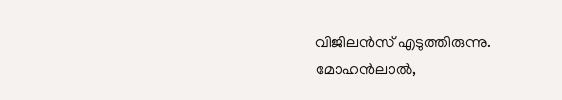വിജിലന്‍സ് എടുത്തിരുന്നു. മോഹൻലാൽ,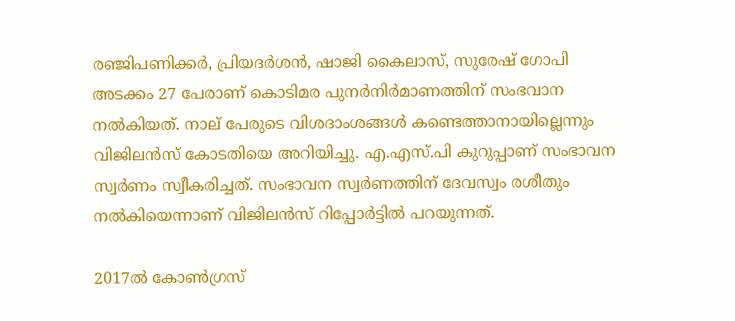രഞ്ജിപണിക്കർ, പ്രിയദർശൻ, ഷാജി കൈലാസ്, സുരേഷ് ഗോപി അടക്കം 27 പേരാണ് കൊടിമര പുനർനിർമാണത്തിന് സംഭവാന നൽകിയത്. നാല് പേരുടെ വിശദാംശങ്ങൾ കണ്ടെത്താനായില്ലെന്നും വിജിലൻസ് കോടതിയെ അറിയിച്ചു. എ.എസ്.പി കുറുപ്പാണ് സംഭാവന സ്വർണം സ്വീകരിച്ചത്. സംഭാവന സ്വർണത്തിന് ദേവസ്വം രശീതും നൽകിയെന്നാണ് വിജിലന്‍സ് റിപ്പോര്‍ട്ടില്‍ പറയുന്നത്.

2017ൽ കോൺഗ്രസ്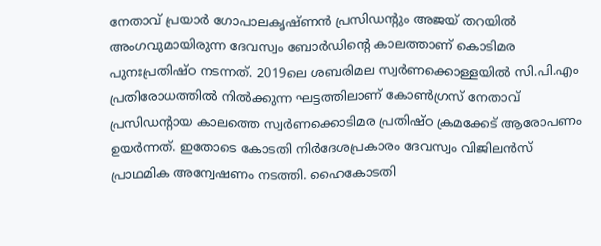നേതാവ് പ്രയാർ ഗോപാലകൃഷ്ണൻ പ്രസിഡന്‍റും അജയ് തറയിൽ അംഗവുമായിരുന്ന ദേവസ്വം ബോർഡിന്‍റെ കാലത്താണ് കൊടിമര പുനഃപ്രതിഷ്ഠ നടന്നത്. 2019ലെ ശബരിമല സ്വർണക്കൊള്ളയിൽ സി.പി.എം പ്രതിരോധത്തിൽ നിൽക്കുന്ന ഘട്ടത്തിലാണ് കോൺഗ്രസ് നേതാവ് പ്രസിഡന്‍റായ കാലത്തെ സ്വർണക്കൊടിമര പ്രതിഷ്ഠ ക്രമക്കേട് ആരോപണം ഉയർന്നത്. ഇതോടെ കോടതി നിർദേശപ്രകാരം ദേവസ്വം വിജിലൻസ് പ്രാഥമിക അന്വേഷണം നടത്തി. ഹൈകോടതി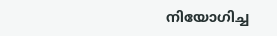നിയോഗിച്ച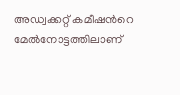അഡ്വക്കറ്റ് കമീഷന്‍റെ മേൽനോട്ടത്തിലാണ്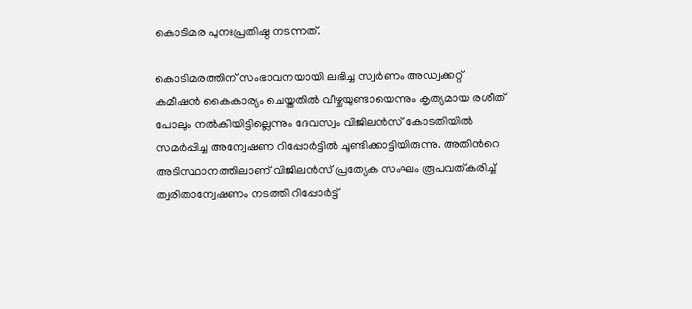കൊടിമര പുനഃപ്രതിഷ്ഠ നടന്നത്.

കൊടിമരത്തിന് സംഭാവനയായി ലഭിച്ച സ്വർണം അഡ്വക്കറ്റ് കമീഷൻ കൈകാര്യം ചെയ്തതിൽ വീഴ്ചയുണ്ടായെന്നും കൃത്യമായ രശീത് പോലും നൽകിയിട്ടില്ലെന്നും ദേവസ്വം വിജിലൻസ് കോടതിയിൽ സമർപ്പിച്ച അന്വേഷണ റിപ്പോർട്ടിൽ ചൂണ്ടിക്കാട്ടിയിരുന്നു. അതിന്‍റെ അടിസ്ഥാനത്തിലാണ് വിജിലൻസ് പ്രത്യേക സംഘം രൂപവത്കരിച്ച് ത്വരിതാന്വേഷണം നടത്തി റിപ്പോർട്ട്‌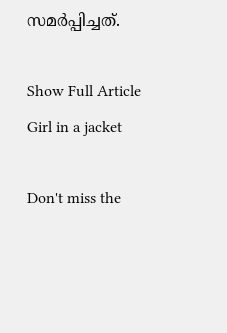സമർപ്പിച്ചത്.

Show Full Article
Girl in a jacket

Don't miss the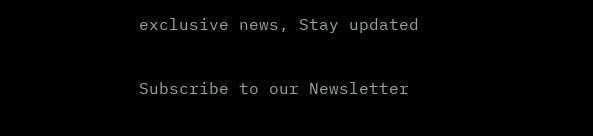exclusive news, Stay updated

Subscribe to our Newsletter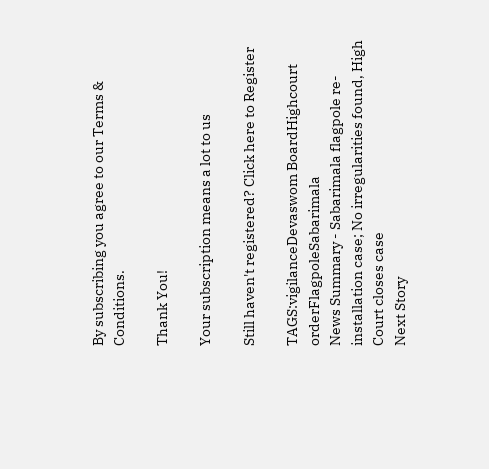By subscribing you agree to our Terms & Conditions.

Thank You!

Your subscription means a lot to us

Still haven't registered? Click here to Register

TAGS:vigilanceDevaswom BoardHighcourt orderFlagpoleSabarimala
News Summary - Sabarimala flagpole re-installation case; No irregularities found, High Court closes case
Next Story